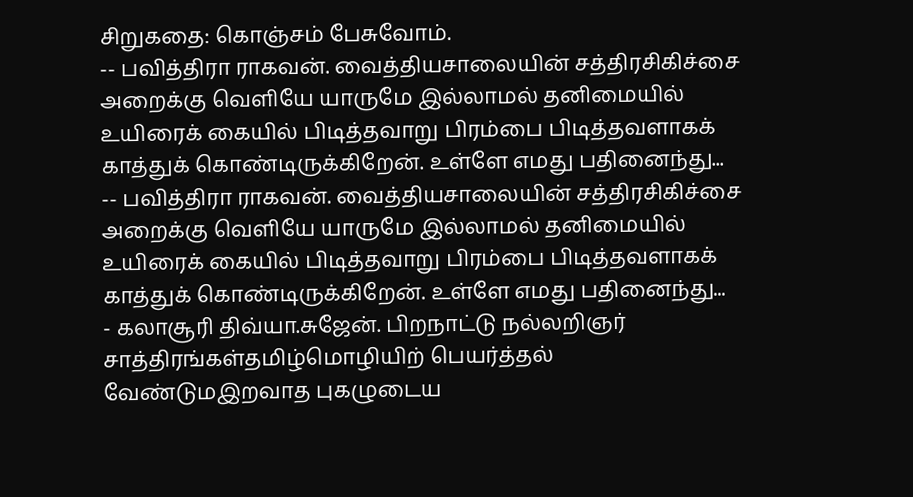சிறுகதை: கொஞ்சம் பேசுவோம்.
-- பவித்திரா ராகவன். வைத்தியசாலையின் சத்திரசிகிச்சை அறைக்கு வெளியே யாருமே இல்லாமல் தனிமையில் உயிரைக் கையில் பிடித்தவாறு பிரம்பை பிடித்தவளாகக் காத்துக் கொண்டிருக்கிறேன். உள்ளே எமது பதினைந்து...
-- பவித்திரா ராகவன். வைத்தியசாலையின் சத்திரசிகிச்சை அறைக்கு வெளியே யாருமே இல்லாமல் தனிமையில் உயிரைக் கையில் பிடித்தவாறு பிரம்பை பிடித்தவளாகக் காத்துக் கொண்டிருக்கிறேன். உள்ளே எமது பதினைந்து...
- கலாசூரி திவ்யா.சுஜேன். பிறநாட்டு நல்லறிஞர் சாத்திரங்கள்தமிழ்மொழியிற் பெயர்த்தல் வேண்டுமஇறவாத புகழுடைய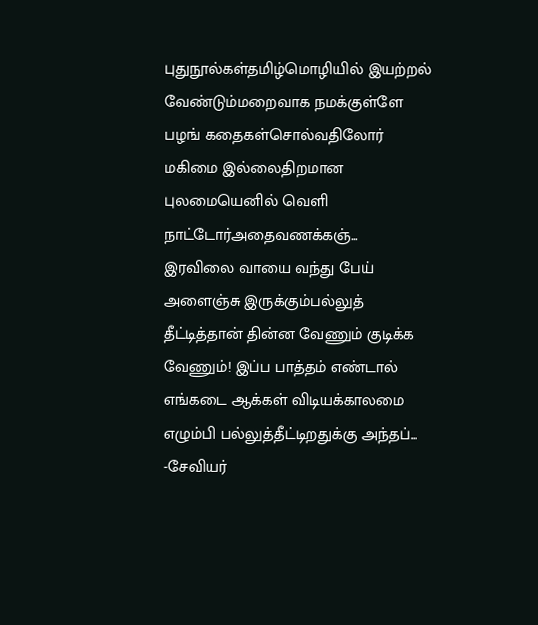புதுநூல்கள்தமிழ்மொழியில் இயற்றல் வேண்டும்மறைவாக நமக்குள்ளே பழங் கதைகள்சொல்வதிலோர் மகிமை இல்லைதிறமான புலமையெனில் வெளி நாட்டோர்அதைவணக்கஞ்...
இரவிலை வாயை வந்து பேய் அளைஞ்சு இருக்கும்பல்லுத் தீட்டித்தான் தின்ன வேணும் குடிக்க வேணும்! இப்ப பாத்தம் எண்டால் எங்கடை ஆக்கள் விடியக்காலமை எழும்பி பல்லுத்தீட்டிறதுக்கு அந்தப்...
-சேவியர்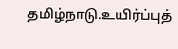தமிழ்நாடு.உயிர்ப்புத்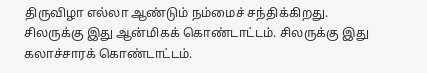திருவிழா எல்லா ஆண்டும் நம்மைச் சந்திக்கிறது. சிலருக்கு இது ஆன்மிகக் கொண்டாட்டம். சிலருக்கு இது கலாச்சாரக் கொண்டாட்டம்.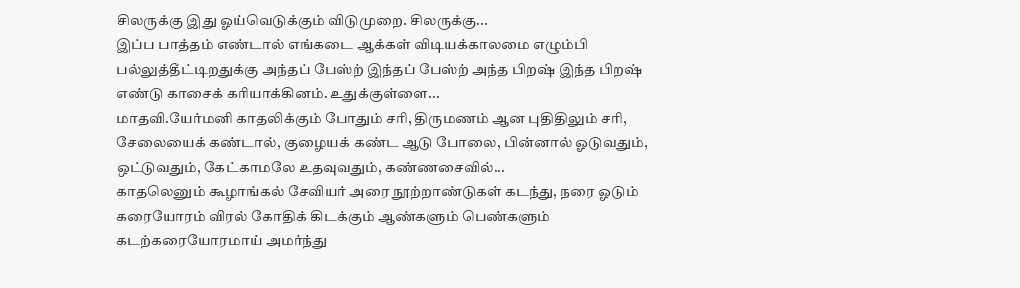சிலருக்கு இது ஓய்வெடுக்கும் விடுமுறை. சிலருக்கு...
இப்ப பாத்தம் எண்டால் எங்கடை ஆக்கள் விடியக்காலமை எழும்பி பல்லுத்தீட்டிறதுக்கு அந்தப் பேஸ்ற் இந்தப் பேஸ்ற் அந்த பிறஷ் இந்த பிறஷ் எண்டு காசைக் கரியாக்கினம். உதுக்குள்ளை...
மாதவி.யேர்மனி காதலிக்கும் போதும் சரி, திருமணம் ஆன புதிதிலும் சரி, சேலையைக் கண்டால், குழையக் கண்ட ஆடு போலை, பின்னால் ஓடுவதும், ஒட்டுவதும், கேட்காமலே உதவுவதும், கண்ணசைவில்...
காதலெனும் கூழாங்கல் சேவியர் அரை நூற்றாண்டுகள் கடந்து, நரை ஓடும் கரையோரம் விரல் கோதிக் கிடக்கும் ஆண்களும் பெண்களும் கடற்கரையோரமாய் அமர்ந்து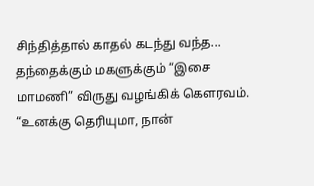சிந்தித்தால் காதல் கடந்து வந்த...
தந்தைக்கும் மகளுக்கும் “இசை மாமணி” விருது வழங்கிக் கௌரவம். “உனக்கு தெரியுமா, நான்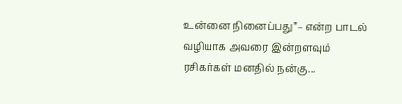உன்னை நினைப்பது”– என்ற பாடல் வழியாக அவரை இன்றளவும் ரசிகர்கள் மனதில் நன்கு...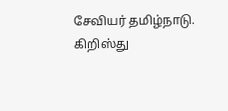சேவியர் தமிழ்நாடு. கிறிஸ்து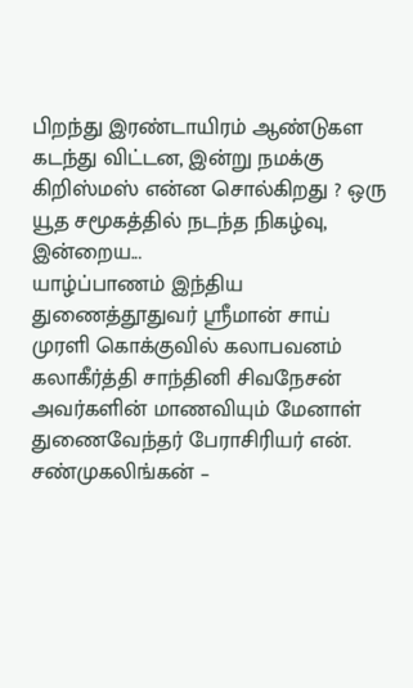பிறந்து இரண்டாயிரம் ஆண்டுகள கடந்து விட்டன, இன்று நமக்கு கிறிஸ்மஸ் என்ன சொல்கிறது ? ஒரு யூத சமூகத்தில் நடந்த நிகழ்வு, இன்றைய...
யாழ்ப்பாணம் இந்திய துணைத்தூதுவர் ஸ்ரீமான் சாய் முரளி கொக்குவில் கலாபவனம் கலாகீர்த்தி சாந்தினி சிவநேசன் அவர்களின் மாணவியும் மேனாள் துணைவேந்தர் பேராசிரியர் என். சண்முகலிங்கன் –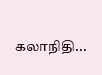கலாநிதி...